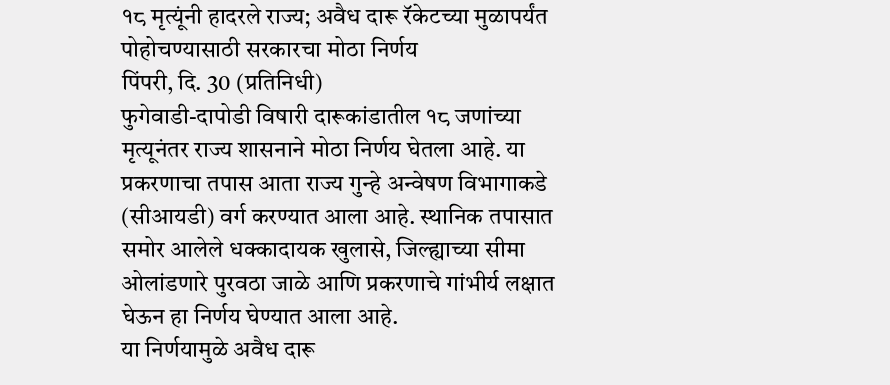१८ मृत्यूंनी हादरले राज्य; अवैध दारू रॅकेटच्या मुळापर्यंत पोहोचण्यासाठी सरकारचा मोठा निर्णय
पिंपरी, दि. 30 (प्रतिनिधी)
फुगेवाडी-दापोडी विषारी दारूकांडातील १८ जणांच्या मृत्यूनंतर राज्य शासनाने मोठा निर्णय घेतला आहे. या प्रकरणाचा तपास आता राज्य गुन्हे अन्वेषण विभागाकडे (सीआयडी) वर्ग करण्यात आला आहे. स्थानिक तपासात समोर आलेले धक्कादायक खुलासे, जिल्ह्याच्या सीमा ओलांडणारे पुरवठा जाळे आणि प्रकरणाचे गांभीर्य लक्षात घेऊन हा निर्णय घेण्यात आला आहे.
या निर्णयामुळे अवैध दारू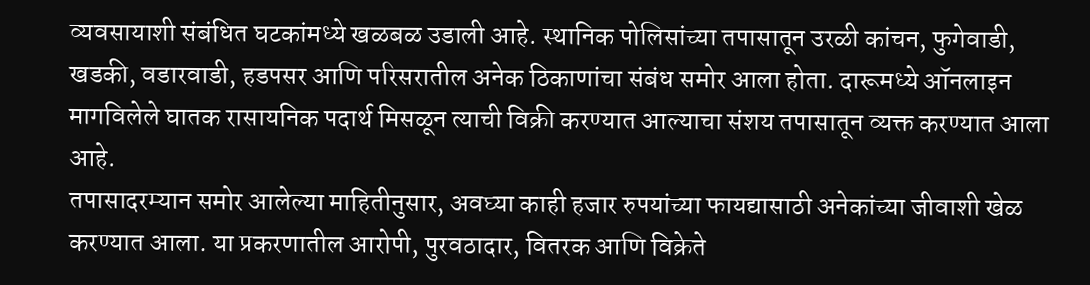व्यवसायाशी संबंधित घटकांमध्ये खळबळ उडाली आहे. स्थानिक पोलिसांच्या तपासातून उरळी कांचन, फुगेवाडी, खडकी, वडारवाडी, हडपसर आणि परिसरातील अनेक ठिकाणांचा संबंध समोर आला होता. दारूमध्ये ऑनलाइन मागविलेले घातक रासायनिक पदार्थ मिसळून त्याची विक्री करण्यात आल्याचा संशय तपासातून व्यक्त करण्यात आला आहे.
तपासादरम्यान समोर आलेल्या माहितीनुसार, अवघ्या काही हजार रुपयांच्या फायद्यासाठी अनेकांच्या जीवाशी खेळ करण्यात आला. या प्रकरणातील आरोपी, पुरवठादार, वितरक आणि विक्रेते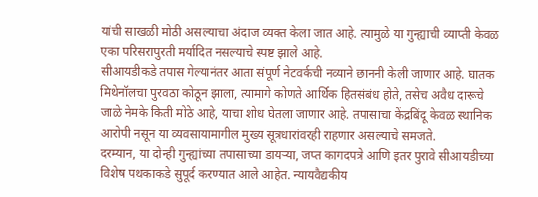यांची साखळी मोठी असल्याचा अंदाज व्यक्त केला जात आहे. त्यामुळे या गुन्ह्याची व्याप्ती केवळ एका परिसरापुरती मर्यादित नसल्याचे स्पष्ट झाले आहे.
सीआयडीकडे तपास गेल्यानंतर आता संपूर्ण नेटवर्कची नव्याने छाननी केली जाणार आहे. घातक मिथेनॉलचा पुरवठा कोठून झाला, त्यामागे कोणते आर्थिक हितसंबंध होते, तसेच अवैध दारूचे जाळे नेमके किती मोठे आहे, याचा शोध घेतला जाणार आहे. तपासाचा केंद्रबिंदू केवळ स्थानिक आरोपी नसून या व्यवसायामागील मुख्य सूत्रधारांवरही राहणार असल्याचे समजते.
दरम्यान, या दोन्ही गुन्ह्यांच्या तपासाच्या डायऱ्या, जप्त कागदपत्रे आणि इतर पुरावे सीआयडीच्या विशेष पथकाकडे सुपूर्द करण्यात आले आहेत. न्यायवैद्यकीय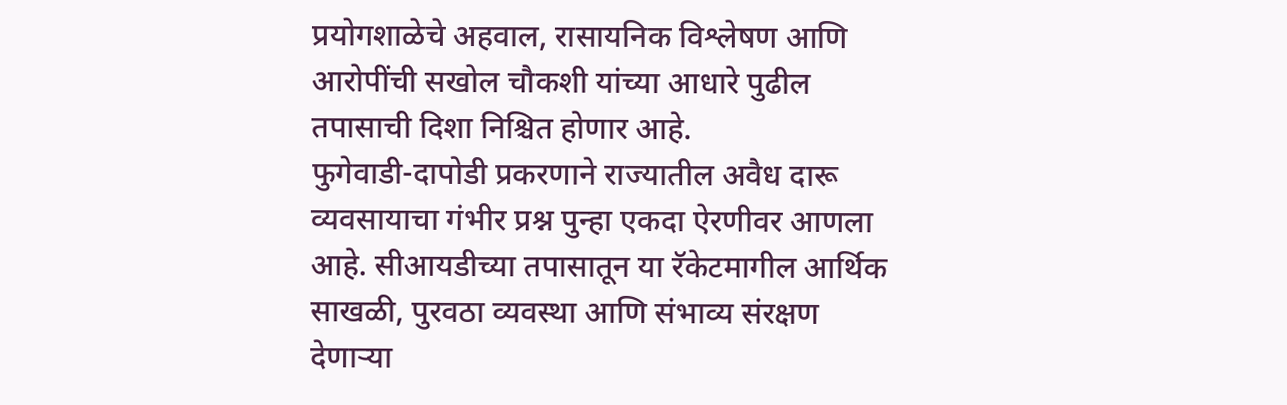प्रयोगशाळेचे अहवाल, रासायनिक विश्लेषण आणि आरोपींची सखोल चौकशी यांच्या आधारे पुढील तपासाची दिशा निश्चित होणार आहे.
फुगेवाडी-दापोडी प्रकरणाने राज्यातील अवैध दारू व्यवसायाचा गंभीर प्रश्न पुन्हा एकदा ऐरणीवर आणला आहे. सीआयडीच्या तपासातून या रॅकेटमागील आर्थिक साखळी, पुरवठा व्यवस्था आणि संभाव्य संरक्षण देणाऱ्या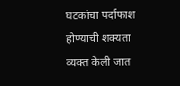घटकांचा पर्दाफाश होण्याची शक्यता व्यक्त केली जात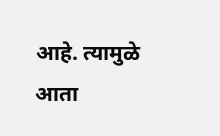आहे. त्यामुळे आता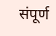संपूर्ण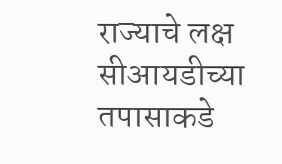राज्याचे लक्ष सीआयडीच्या तपासाकडे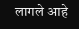लागले आहे